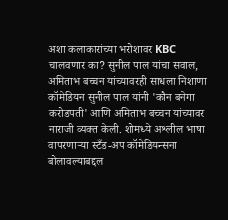अशा कलाकारांच्या भरोशावर KBC चालवणार का? सुनील पाल यांचा सवाल, अमिताभ बच्चन यांच्यावरही साधला निशाणा
कॉमेडियन सुनील पाल यांनी 'कौन बनेगा करोडपती' आणि अमिताभ बच्चन यांच्यावर नाराजी व्यक्त केली. शोमध्ये अश्लील भाषा वापरणाऱ्या स्टँड-अप कॉमेडियन्सना बोलावल्याबद्दल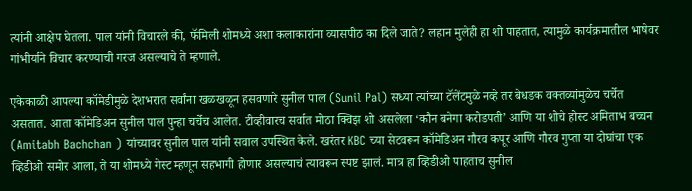त्यांनी आक्षेप घेतला. पाल यांनी विचारले की, फॅमिली शोमध्ये अशा कलाकारांना व्यासपीठ का दिले जाते? लहान मुलेही हा शो पाहतात, त्यामुळे कार्यक्रमातील भाषेवर गांभीर्याने विचार करण्याची गरज असल्याचे ते म्हणाले.

एकेकाळी आपल्या कॉमेडीमुळे देशभरात सर्वांना खळखळून हसवणारे सुनील पाल (Sunil Pal) सध्या त्यांच्या टॅलेंटमुळे नव्हे तर बेधडक वक्तव्यांमुळेच चर्चेत असतात. आता कॉमेडिअन सुनील पाल पुन्हा चर्चेच आलेत. टीव्हीवारच सर्वात मोठा क्विझ शो असलेला ‘कौन बनेगा करोडपती’ आणि या शोचे होस्ट अमिताभ बच्चन (Amitabh Bachchan ) यांच्यावर सुनील पाल यांनी सवाल उपस्थित केले. खरंतर KBC च्या सेटवरून कॉमेडिअन गौरव कपूर आणि गौरव गुप्ता या दोघांचा एक व्हिडीओ समोर आला, ते या शोमध्ये गेस्ट म्हणून सहभागी होणार असल्याचं त्यावरून स्पष्ट झालं. मात्र हा व्हिडीओ पाहताच सुनील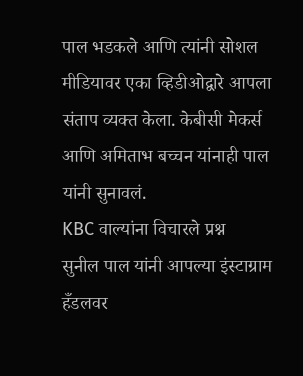पाल भडकले आणि त्यांनी सोशल मीडियावर एका व्हिडीओद्वारे आपला संताप व्यक्त केला. केबीसी मेकर्स आणि अमिताभ बच्चन यांनाही पाल यांनी सुनावलं.
KBC वाल्यांना विचारले प्रश्न
सुनील पाल यांनी आपल्या इंस्टाग्राम हँडलवर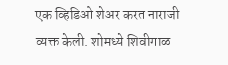एक व्हिडिओ शेअर करत नाराजी व्यक्त केली. शोमध्ये शिवीगाळ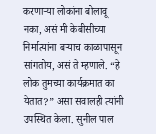करणाऱ्या लोकांना बोलावू नका, असं मी केबीसीच्या निर्मात्यांना बऱ्याच काळापासून सांगतोय, असं ते म्हणाले. “हे लोक तुमच्या कार्यक्रमात का येतात?” असा सवालही त्यांनी उपस्थित केला. सुनील पाल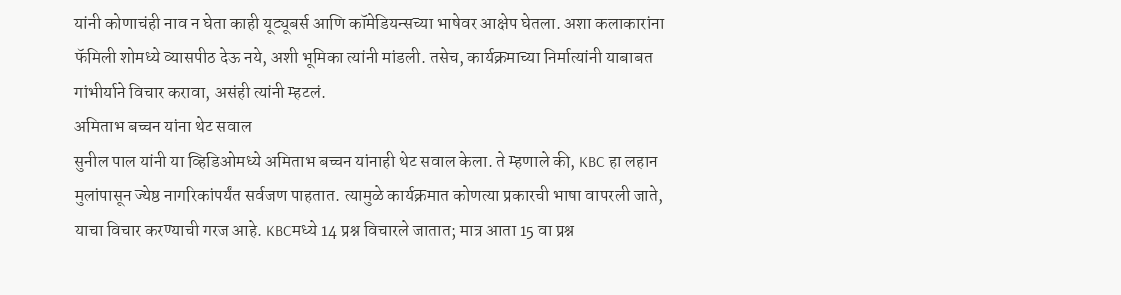यांनी कोणाचंही नाव न घेता काही यूट्यूबर्स आणि कॉमेडियन्सच्या भाषेवर आक्षेप घेतला. अशा कलाकारांना फॅमिली शोमध्ये व्यासपीठ देऊ नये, अशी भूमिका त्यांनी मांडली. तसेच, कार्यक्रमाच्या निर्मात्यांनी याबाबत गांभीर्याने विचार करावा, असंही त्यांनी म्हटलं.
अमिताभ बच्चन यांना थेट सवाल
सुनील पाल यांनी या व्हिडिओमध्ये अमिताभ बच्चन यांनाही थेट सवाल केला. ते म्हणाले की, KBC हा लहान मुलांपासून ज्येष्ठ नागरिकांपर्यंत सर्वजण पाहतात. त्यामुळे कार्यक्रमात कोणत्या प्रकारची भाषा वापरली जाते, याचा विचार करण्याची गरज आहे. KBCमध्ये 14 प्रश्न विचारले जातात; मात्र आता 15 वा प्रश्न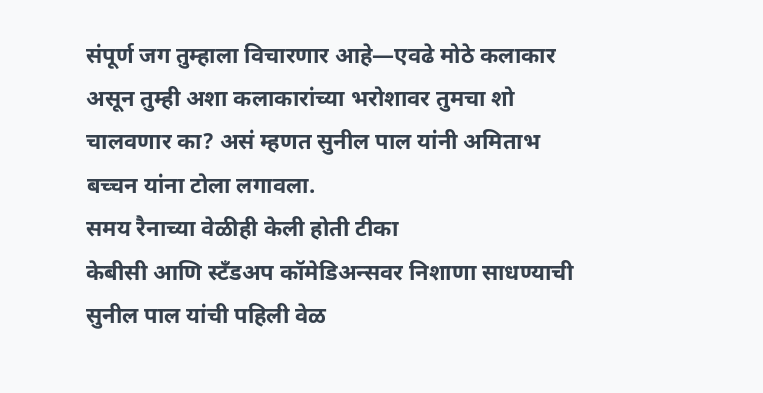संपूर्ण जग तुम्हाला विचारणार आहे—एवढे मोठे कलाकार असून तुम्ही अशा कलाकारांच्या भरोशावर तुमचा शो चालवणार का? असं म्हणत सुनील पाल यांनी अमिताभ बच्चन यांना टोला लगावला.
समय रैनाच्या वेळीही केली होती टीका
केबीसी आणि स्टँडअप कॉमेडिअन्सवर निशाणा साधण्याची सुनील पाल यांची पहिली वेळ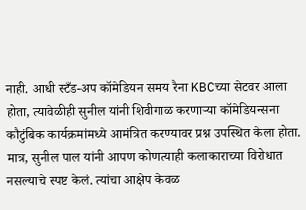नाही. आधी स्टँड-अप कॉमेडियन समय रैना KBCच्या सेटवर आला होता, त्यावेळीही सुनील यांनी शिवीगाळ करणाऱ्या कॉमेडियन्सना कौटुंबिक कार्यक्रमांमध्ये आमंत्रित करण्यावर प्रश्न उपस्थित केला होता.
मात्र, सुनील पाल यांनी आपण कोणत्याही कलाकाराच्या विरोधात नसल्याचे स्पष्ट केलं. त्यांचा आक्षेप केवळ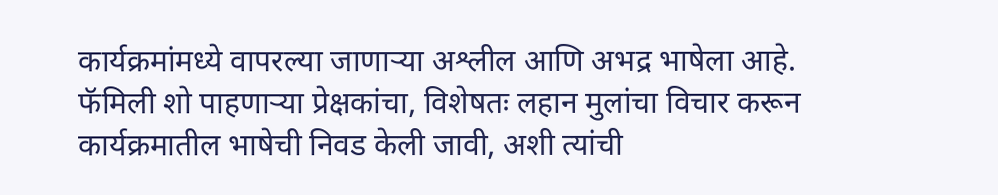कार्यक्रमांमध्ये वापरल्या जाणाऱ्या अश्लील आणि अभद्र भाषेला आहे. फॅमिली शो पाहणाऱ्या प्रेक्षकांचा, विशेषतः लहान मुलांचा विचार करून कार्यक्रमातील भाषेची निवड केली जावी, अशी त्यांची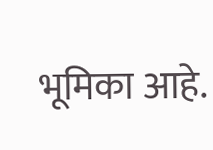भूमिका आहे.